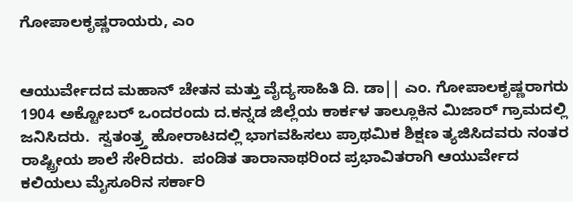ಗೋಪಾಲಕೃಷ್ಣರಾಯರು, ಎಂ


ಆಯುರ್ವೇದದ ಮಹಾನ್ ಚೇತನ ಮತ್ತು ವೈದ್ಯಸಾಹಿತಿ ದಿ. ಡಾ|| ಎಂ. ಗೋಪಾಲಕೃಷ್ಣರಾಗರು 1904 ಅಕ್ಟೋಬರ್ ಒಂದರಂದು ದ.ಕನ್ನಡ ಜಿಲ್ಲೆಯ ಕಾರ್ಕಳ ತಾಲ್ಲೂಕಿನ ಮಿಜಾರ್ ಗ್ರಾಮದಲ್ಲಿ ಜನಿಸಿದರು.  ಸ್ವತಂತ್ರ್ತ ಹೋರಾಟದಲ್ಲಿ ಭಾಗವಹಿಸಲು ಪ್ರಾಥಮಿಕ ಶಿಕ್ಷಣ ತ್ಯಜಿಸಿದವರು ನಂತರ ರಾಷ್ಟ್ರೀಯ ಶಾಲೆ ಸೇರಿದರು.  ಪಂಡಿತ ತಾರಾನಾಥರಿಂದ ಪ್ರಭಾವಿತರಾಗಿ ಆಯುರ್ವೇದ ಕಲಿಯಲು ಮೈಸೂರಿನ ಸರ್ಕಾರಿ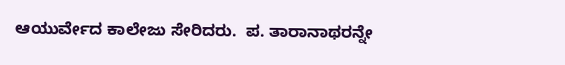ಆಯುರ್ವೇದ ಕಾಲೇಜು ಸೇರಿದರು.  ಪ. ತಾರಾನಾಥರನ್ನೇ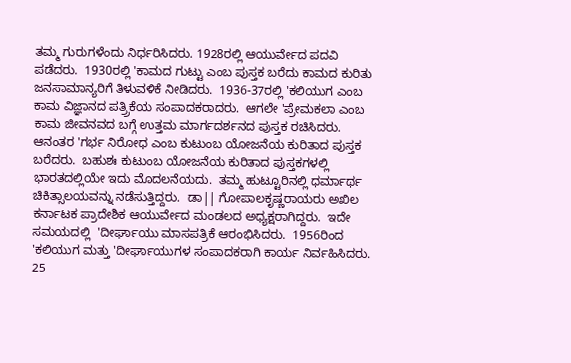ತಮ್ಮ ಗುರುಗಳೆಂದು ನಿರ್ಧರಿಸಿದರು. 1928ರಲ್ಲಿ ಆಯುರ್ವೇದ ಪದವಿ ಪಡೆದರು.  1930ರಲ್ಲಿ 'ಕಾಮದ ಗುಟ್ಟು ಎಂಬ ಪುಸ್ತಕ ಬರೆದು ಕಾಮದ ಕುರಿತು ಜನಸಾಮಾನ್ಯರಿಗೆ ತಿಳುವಳಿಕೆ ನೀಡಿದರು.  1936-37ರಲ್ಲಿ 'ಕಲಿಯುಗ ಎಂಬ ಕಾಮ ವಿಜ್ಞಾನದ ಪತ್ರ್ರಿಕೆಯ ಸಂಪಾದಕರಾದರು.  ಆಗಲೇ 'ಪ್ರೇಮಕಲಾ ಎಂಬ ಕಾಮ ಜೀವನವದ ಬಗ್ಗೆ ಉತ್ತಮ ಮಾರ್ಗದರ್ಶನದ ಪುಸ್ತಕ ರಚಿಸಿದರು.  ಆನಂತರ 'ಗರ್ಭ ನಿರೋಧ ಎಂಬ ಕುಟುಂಬ ಯೋಜನೆಯ ಕುರಿತಾದ ಪುಸ್ತಕ ಬರೆದರು.  ಬಹುಶಃ ಕುಟುಂಬ ಯೋಜನೆಯ ಕುರಿತಾದ ಪುಸ್ತಕಗಳಲ್ಲಿ ಭಾರತದಲ್ಲಿಯೇ ಇದು ಮೊದಲನೆಯದು.  ತಮ್ಮ ಹುಟ್ಟೂರಿನಲ್ಲಿ ಧರ್ಮಾರ್ಥ ಚಿಕಿತ್ಸಾಲಯವನ್ನು ನಡೆಸುತ್ತಿದ್ದರು.  ಡಾ|| ಗೋಪಾಲಕೃಷ್ಣರಾಯರು ಅಖಿಲ ಕರ್ನಾಟಕ ಪ್ರಾದೇಶಿಕ ಆಯುರ್ವೇದ ಮಂಡಲದ ಅಧ್ಯಕ್ಷರಾಗಿದ್ದರು.  ಇದೇ ಸಮಯದಲ್ಲಿ  'ದೀರ್ಘಾಯು ಮಾಸಪತ್ರಿಕೆ ಆರಂಭಿಸಿದರು.  1956ರಿಂದ 'ಕಲಿಯುಗ ಮತ್ತು 'ದೀರ್ಘಾಯುಗಳ ಸಂಪಾದಕರಾಗಿ ಕಾರ್ಯ ನಿರ್ವಹಿಸಿದರು.  25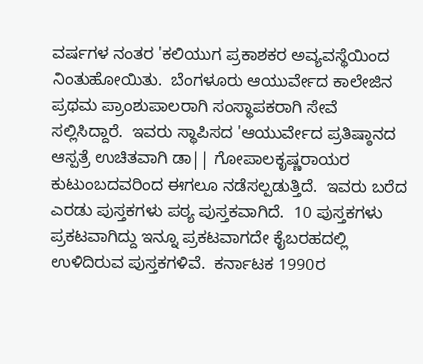ವರ್ಷಗಳ ನಂತರ 'ಕಲಿಯುಗ ಪ್ರಕಾಶಕರ ಅವ್ಯವಸ್ಥೆಯಿಂದ ನಿಂತುಹೋಯಿತು.  ಬೆಂಗಳೂರು ಆಯುರ್ವೇದ ಕಾಲೇಜಿನ ಪ್ರಥಮ ಪ್ರಾಂಶುಪಾಲರಾಗಿ ಸಂಸ್ಥಾಪಕರಾಗಿ ಸೇವೆ ಸಲ್ಲಿಸಿದ್ದಾರೆ.  ಇವರು ಸ್ಥಾಪಿಸದ 'ಆಯುರ್ವೇದ ಪ್ರತಿಷ್ಠಾನದ ಆಸ್ಪತ್ರೆ ಉಚಿತವಾಗಿ ಡಾ|| ಗೋಪಾಲಕೃಷ್ಣರಾಯರ ಕುಟುಂಬದವರಿಂದ ಈಗಲೂ ನಡೆಸಲ್ಪಡುತ್ತಿದೆ.  ಇವರು ಬರೆದ ಎರಡು ಪುಸ್ತಕಗಳು ಪಠ್ಯ ಪುಸ್ತಕವಾಗಿದೆ.  10 ಪುಸ್ತಕಗಳು ಪ್ರಕಟವಾಗಿದ್ದು ಇನ್ನೂ ಪ್ರಕಟವಾಗದೇ ಕೈಬರಹದಲ್ಲಿ ಉಳಿದಿರುವ ಪುಸ್ತಕಗಳಿವೆ.  ಕರ್ನಾಟಕ 1990ರ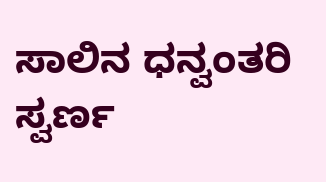ಸಾಲಿನ ಧನ್ವಂತರಿ ಸ್ವರ್ಣ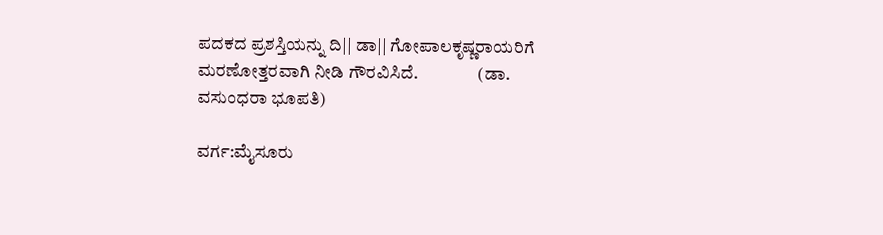ಪದಕದ ಪ್ರಶಸ್ತಿಯನ್ನು ದಿ|| ಡಾ|| ಗೋಪಾಲಕೃಷ್ಣರಾಯರಿಗೆ ಮರಣೋತ್ತರವಾಗಿ ನೀಡಿ ಗೌರವಿಸಿದೆ.                 (ಡಾ. ವಸುಂಧರಾ ಭೂಪತಿ)

ವರ್ಗ:ಮೈಸೂರು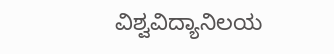ವಿಶ್ವವಿದ್ಯಾನಿಲಯ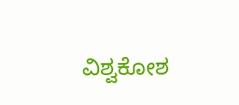ವಿಶ್ವಕೋಶ